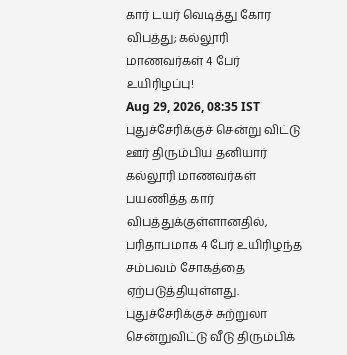கார் டயர் வெடித்து கோர விபத்து; கல்லூரி மாணவர்கள் 4 பேர் உயிரிழப்பு!
Aug 29, 2026, 08:35 IST
புதுச்சேரிக்குச் சென்று விட்டு ஊர் திரும்பிய தனியார் கல்லூரி மாணவர்கள் பயணித்த கார் விபத்துக்குள்ளானதில், பரிதாபமாக 4 பேர் உயிரிழந்த சம்பவம் சோகத்தை ஏற்படுத்தியுள்ளது.
புதுச்சேரிக்குச் சுற்றுலா சென்றுவிட்டு வீடு திரும்பிக்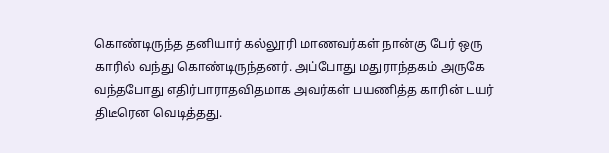கொண்டிருந்த தனியார் கல்லூரி மாணவர்கள் நான்கு பேர் ஒரு காரில் வந்து கொண்டிருந்தனர். அப்போது மதுராந்தகம் அருகே வந்தபோது எதிர்பாராதவிதமாக அவர்கள் பயணித்த காரின் டயர் திடீரென வெடித்தது.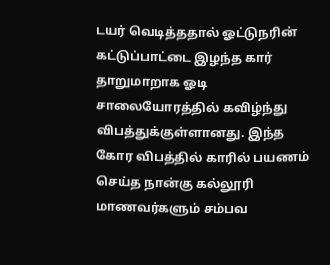டயர் வெடித்ததால் ஓட்டுநரின் கட்டுப்பாட்டை இழந்த கார் தாறுமாறாக ஓடி சாலையோரத்தில் கவிழ்ந்து விபத்துக்குள்ளானது. இந்த கோர விபத்தில் காரில் பயணம் செய்த நான்கு கல்லூரி மாணவர்களும் சம்பவ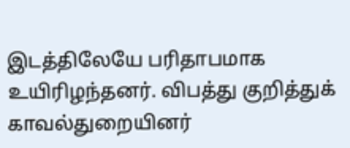இடத்திலேயே பரிதாபமாக உயிரிழந்தனர். விபத்து குறித்துக் காவல்துறையினர்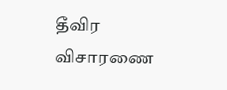தீவிர விசாரணை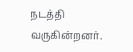நடத்தி வருகின்றனர்.